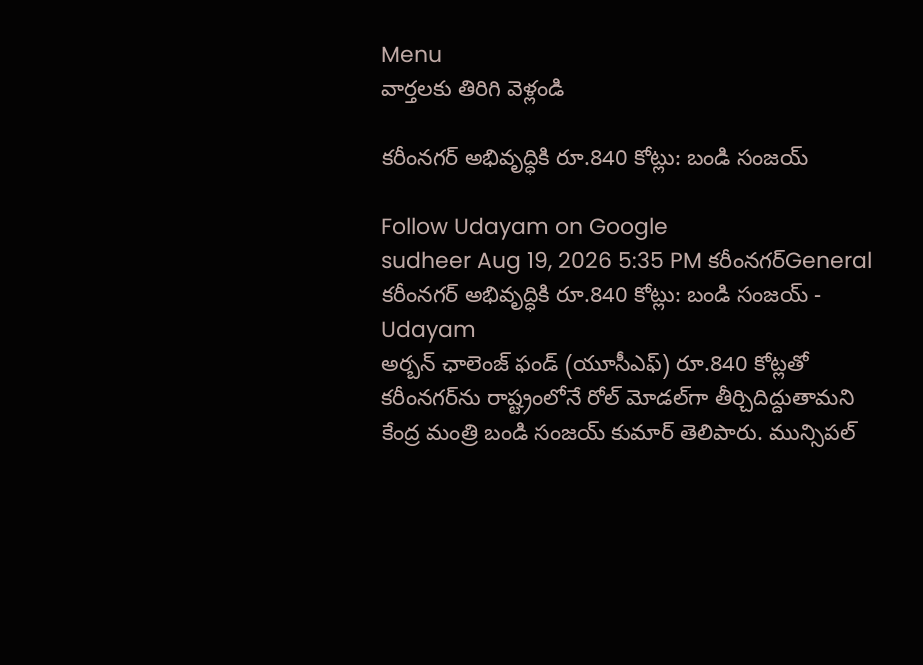Menu
వార్తలకు తిరిగి వెళ్లండి

కరీంనగర్ అభివృద్ధికి రూ.840 కోట్లు: బండి సంజయ్

Follow Udayam on Google
sudheer Aug 19, 2026 5:35 PM కరీంనగర్General
కరీంనగర్ అభివృద్ధికి రూ.840 కోట్లు: బండి సంజయ్ - Udayam
అర్బన్ ఛాలెంజ్ ఫండ్ (యూసీఎఫ్) రూ.840 కోట్లతో కరీంనగర్‌ను రాష్ట్రంలోనే రోల్ మోడల్‌గా తీర్చిదిద్దుతామని కేంద్ర మంత్రి బండి సంజయ్ కుమార్ తెలిపారు. మున్సిపల్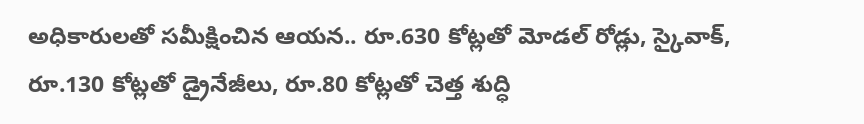అధికారులతో సమీక్షించిన ఆయన.. రూ.630 కోట్లతో మోడల్ రోడ్లు, స్కైవాక్, రూ.130 కోట్లతో డ్రైనేజీలు, రూ.80 కోట్లతో చెత్త శుద్ధి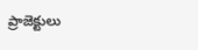ప్రాజెక్టులు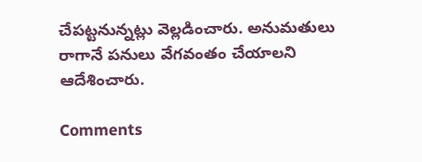చేపట్టనున్నట్లు వెల్లడించారు. అనుమతులు రాగానే పనులు వేగవంతం చేయాలని ఆదేశించారు.

Comments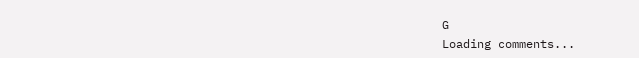G
Loading comments...